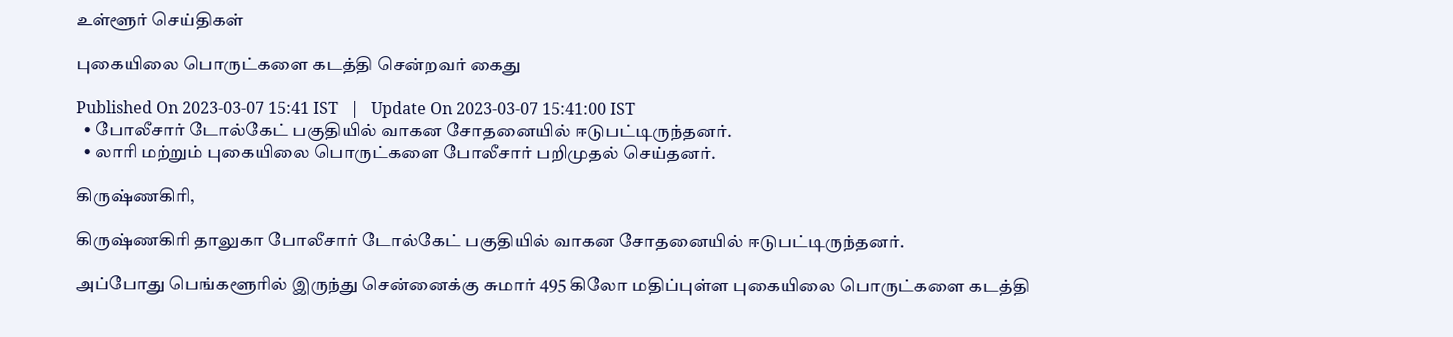உள்ளூர் செய்திகள்

புகையிலை பொருட்களை கடத்தி சென்றவர் கைது

Published On 2023-03-07 15:41 IST   |   Update On 2023-03-07 15:41:00 IST
  • போலீசார் டோல்கேட் பகுதியில் வாகன சோதனையில் ஈடுபட்டிருந்தனர்.
  • லாரி மற்றும் புகையிலை பொருட்களை போலீசார் பறிமுதல் செய்தனர்.

கிருஷ்ணகிரி,

கிருஷ்ணகிரி தாலுகா போலீசார் டோல்கேட் பகுதியில் வாகன சோதனையில் ஈடுபட்டிருந்தனர்.

அப்போது பெங்களூரில் இருந்து சென்னைக்கு சுமார் 495 கிலோ மதிப்புள்ள புகையிலை பொருட்களை கடத்தி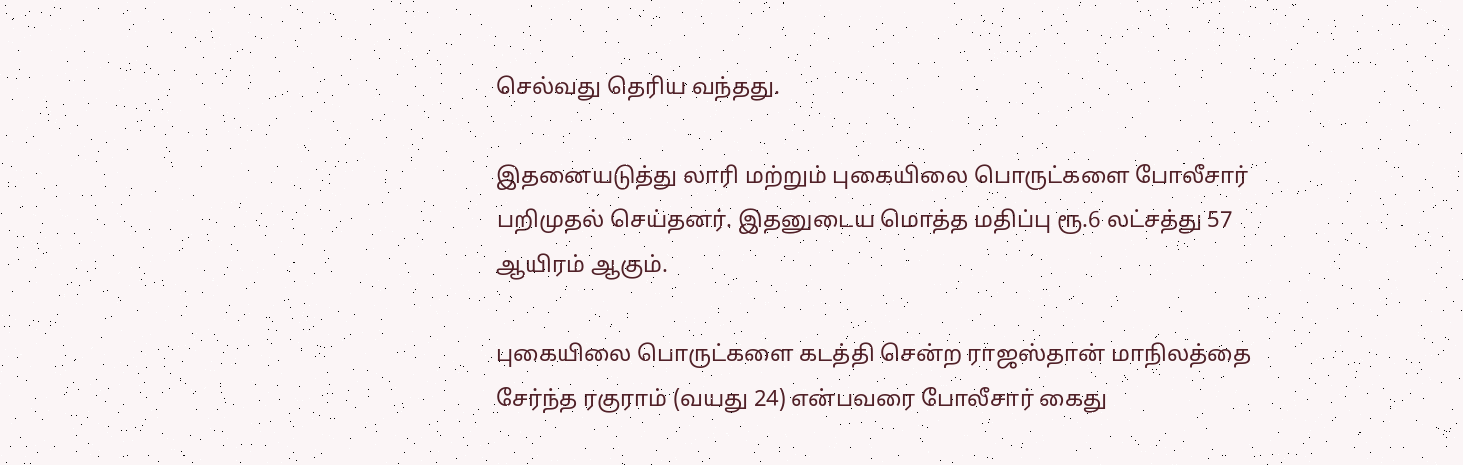செல்வது தெரிய வந்தது.

இதனையடுத்து லாரி மற்றும் புகையிலை பொருட்களை போலீசார் பறிமுதல் செய்தனர். இதனுடைய மொத்த மதிப்பு ரூ.6 லட்சத்து 57 ஆயிரம் ஆகும்.

புகையிலை பொருட்களை கடத்தி சென்ற ராஜஸ்தான் மாநிலத்தை சேர்ந்த ரகுராம் (வயது 24) என்பவரை போலீசார் கைது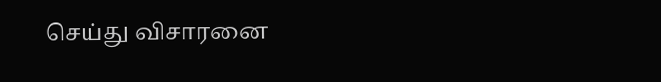செய்து விசாரனை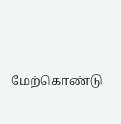மேற்கொண்டு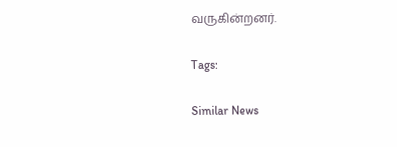வருகின்றனர்.

Tags:

Similar News